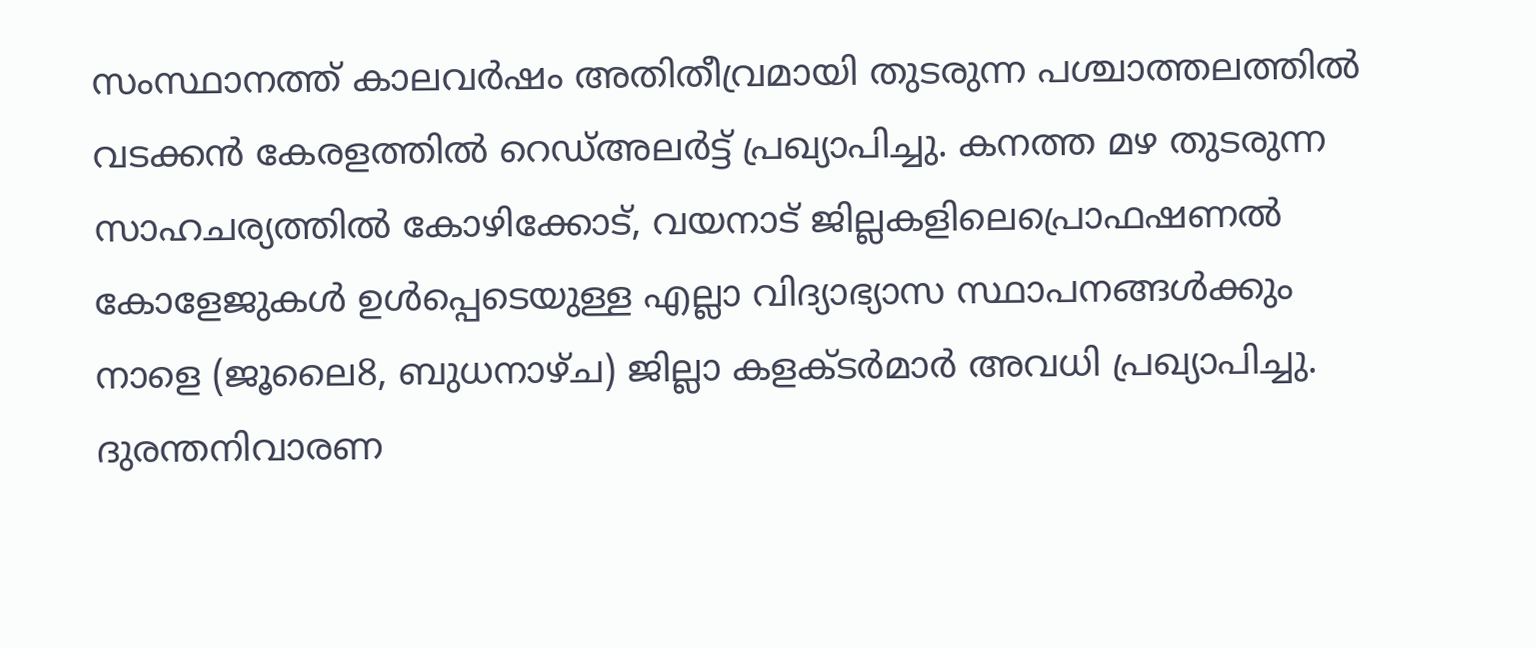സംസ്ഥാനത്ത് കാലവർഷം അതിതീവ്രമായി തുടരുന്ന പശ്ചാത്തലത്തിൽ വടക്കൻ കേരളത്തിൽ റെഡ്അലർട്ട് പ്രഖ്യാപിച്ചു. കനത്ത മഴ തുടരുന്ന സാഹചര്യത്തിൽ കോഴിക്കോട്, വയനാട് ജില്ലകളിലെപ്രൊഫഷണൽ കോളേജുകൾ ഉൾപ്പെടെയുള്ള എല്ലാ വിദ്യാഭ്യാസ സ്ഥാപനങ്ങൾക്കും നാളെ (ജൂലൈ8, ബുധനാഴ്ച) ജില്ലാ കളക്ടർമാർ അവധി പ്രഖ്യാപിച്ചു. ദുരന്തനിവാരണ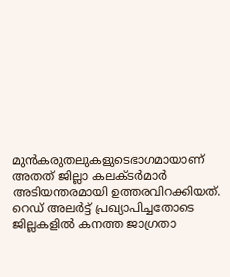മുൻകരുതലുകളുടെഭാഗമായാണ് അതത് ജില്ലാ കലക്ടർമാർ അടിയന്തരമായി ഉത്തരവിറക്കിയത്.
റെഡ് അലർട്ട് പ്രഖ്യാപിച്ചതോടെ ജില്ലകളിൽ കനത്ത ജാഗ്രതാ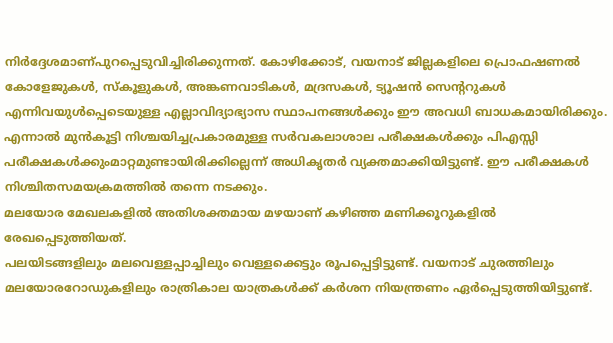നിർദ്ദേശമാണ്പുറപ്പെടുവിച്ചിരിക്കുന്നത്. കോഴിക്കോട്, വയനാട് ജില്ലകളിലെ പ്രൊഫഷണൽ കോളേജുകൾ, സ്കൂളുകൾ, അങ്കണവാടികൾ, മദ്രസകൾ, ട്യൂഷൻ സെന്ററുകൾ എന്നിവയുൾപ്പെടെയുള്ള എല്ലാവിദ്യാഭ്യാസ സ്ഥാപനങ്ങൾക്കും ഈ അവധി ബാധകമായിരിക്കും. എന്നാൽ മുൻകൂട്ടി നിശ്ചയിച്ചപ്രകാരമുള്ള സർവകലാശാല പരീക്ഷകൾക്കും പിഎസ്സി പരീക്ഷകൾക്കുംമാറ്റമുണ്ടായിരിക്കില്ലെന്ന് അധികൃതർ വ്യക്തമാക്കിയിട്ടുണ്ട്. ഈ പരീക്ഷകൾ നിശ്ചിതസമയക്രമത്തിൽ തന്നെ നടക്കും.
മലയോര മേഖലകളിൽ അതിശക്തമായ മഴയാണ് കഴിഞ്ഞ മണിക്കൂറുകളിൽ രേഖപ്പെടുത്തിയത്.
പലയിടങ്ങളിലും മലവെള്ളപ്പാച്ചിലും വെള്ളക്കെട്ടും രൂപപ്പെട്ടിട്ടുണ്ട്. വയനാട് ചുരത്തിലും മലയോരറോഡുകളിലും രാത്രികാല യാത്രകൾക്ക് കർശന നിയന്ത്രണം ഏർപ്പെടുത്തിയിട്ടുണ്ട്.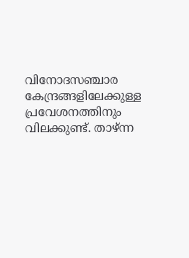വിനോദസഞ്ചാര കേന്ദ്രങ്ങളിലേക്കുള്ള പ്രവേശനത്തിനും വിലക്കുണ്ട്. താഴ്ന്ന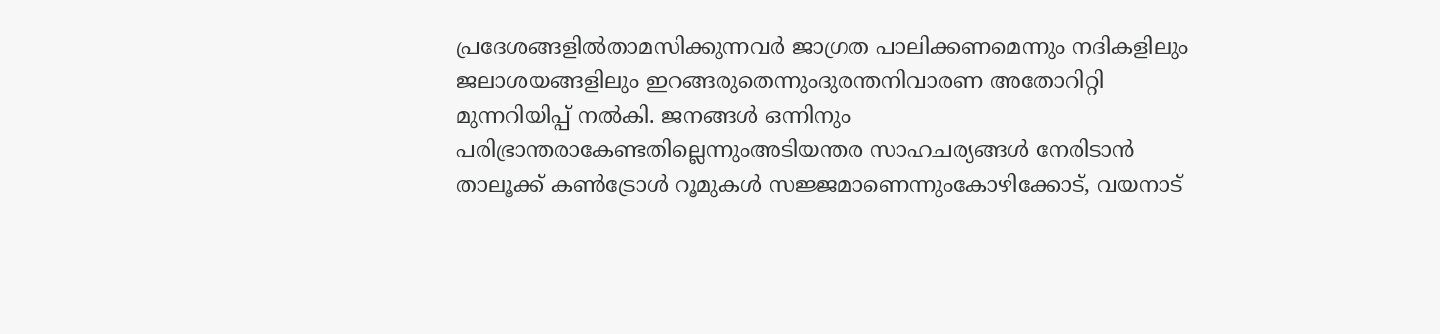പ്രദേശങ്ങളിൽതാമസിക്കുന്നവർ ജാഗ്രത പാലിക്കണമെന്നും നദികളിലും ജലാശയങ്ങളിലും ഇറങ്ങരുതെന്നുംദുരന്തനിവാരണ അതോറിറ്റി മുന്നറിയിപ്പ് നൽകി. ജനങ്ങൾ ഒന്നിനും പരിഭ്രാന്തരാകേണ്ടതില്ലെന്നുംഅടിയന്തര സാഹചര്യങ്ങൾ നേരിടാൻ താലൂക്ക് കൺട്രോൾ റൂമുകൾ സജ്ജമാണെന്നുംകോഴിക്കോട്, വയനാട്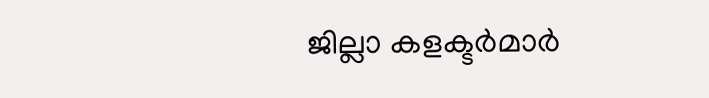ജില്ലാ കളക്ടർമാർ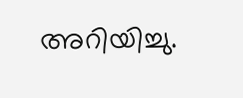അറിയിച്ചു.